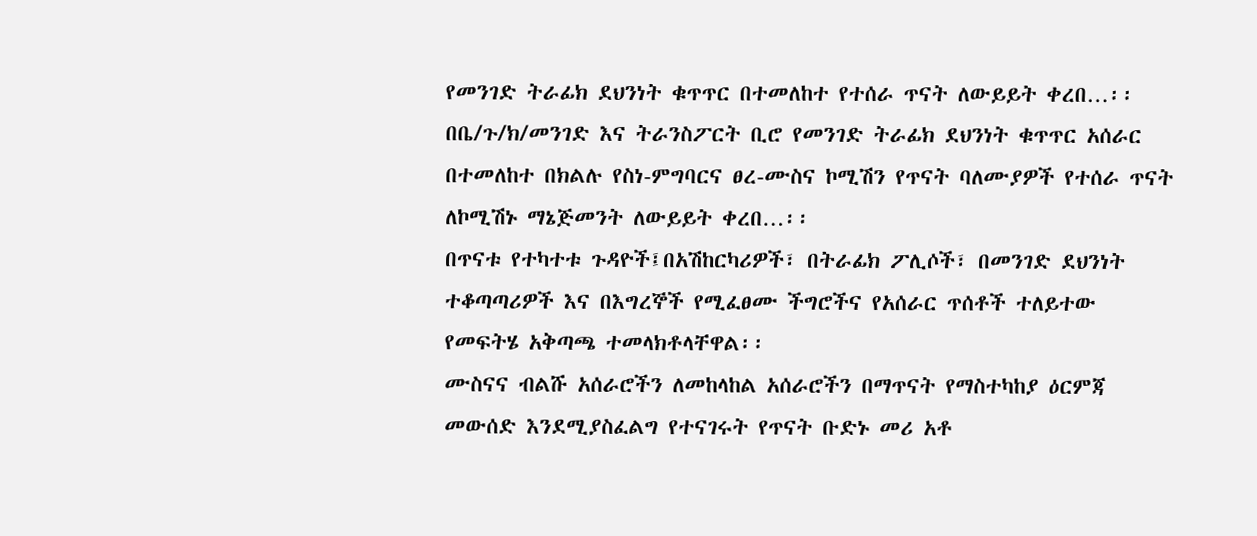የመንገድ ትራፊክ ደህንነት ቁጥጥር በተመለከተ የተሰራ ጥናት ለውይይት ቀረበ…፡፡
በቤ/ጉ/ክ/መንገድ እና ትራንስፖርት ቢሮ የመንገድ ትራፊክ ደህንነት ቁጥጥር አሰራር በተመለከተ በክልሉ የስነ-ምግባርና ፀረ-ሙስና ኮሚሽን የጥናት ባለሙያዎች የተሰራ ጥናት ለኮሚሽኑ ማኔጅመንት ለውይይት ቀረበ…፡፡
በጥናቱ የተካተቱ ጉዳዮች፤በአሽከርካሪዎች፣ በትራፊክ ፖሊሶች፣ በመንገድ ደህንነት ተቆጣጣሪዎች እና በእግረኞች የሚፈፀሙ ችግሮችና የአሰራር ጥሰቶች ተለይተው የመፍትሄ አቅጣጫ ተመላክቶላቸዋል፡፡
ሙስናና ብልሹ አሰራሮችን ለመከላከል አሰራሮችን በማጥናት የማስተካከያ ዕርምጃ መውሰድ እንደሚያስፈልግ የተናገሩት የጥናት ቡድኑ መሪ አቶ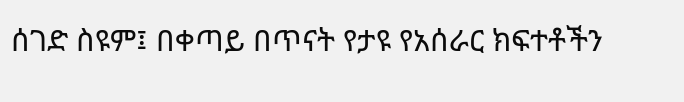ሰገድ ስዩም፤ በቀጣይ በጥናት የታዩ የአሰራር ክፍተቶችን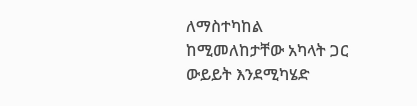ለማስተካከል ከሚመለከታቸው አካላት ጋር ውይይት እንደሚካሄድ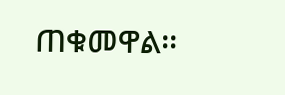ጠቁመዋል፡፡